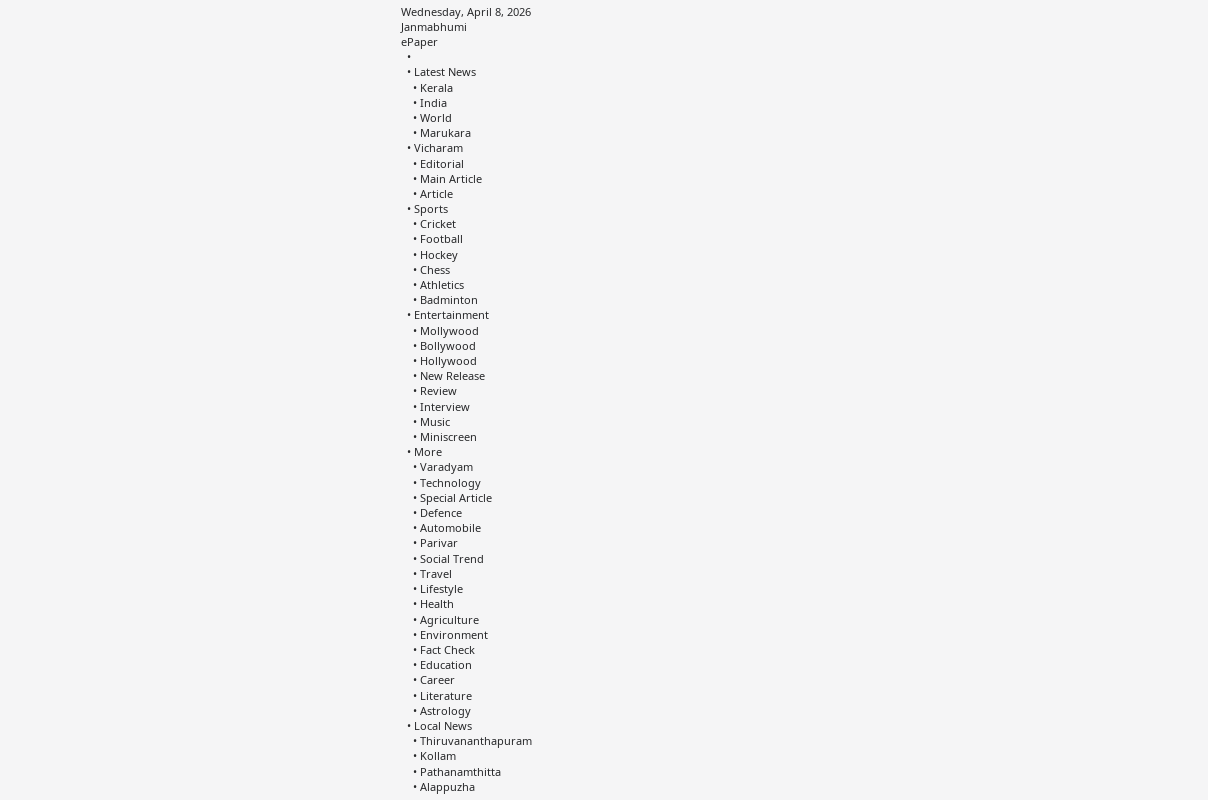Wednesday, April 8, 2026
Janmabhumi
ePaper
  •
  • Latest News
    • Kerala
    • India
    • World
    • Marukara
  • Vicharam
    • Editorial
    • Main Article
    • Article
  • Sports
    • Cricket
    • Football
    • Hockey
    • Chess
    • Athletics
    • Badminton
  • Entertainment
    • Mollywood
    • Bollywood
    • Hollywood
    • New Release
    • Review
    • Interview
    • Music
    • Miniscreen
  • More
    • Varadyam
    • Technology
    • Special Article
    • Defence
    • Automobile
    • Parivar
    • Social Trend
    • Travel
    • Lifestyle
    • Health
    • Agriculture
    • Environment
    • Fact Check
    • Education
    • Career
    • Literature
    • Astrology
  • Local News
    • Thiruvananthapuram
    • Kollam
    • Pathanamthitta
    • Alappuzha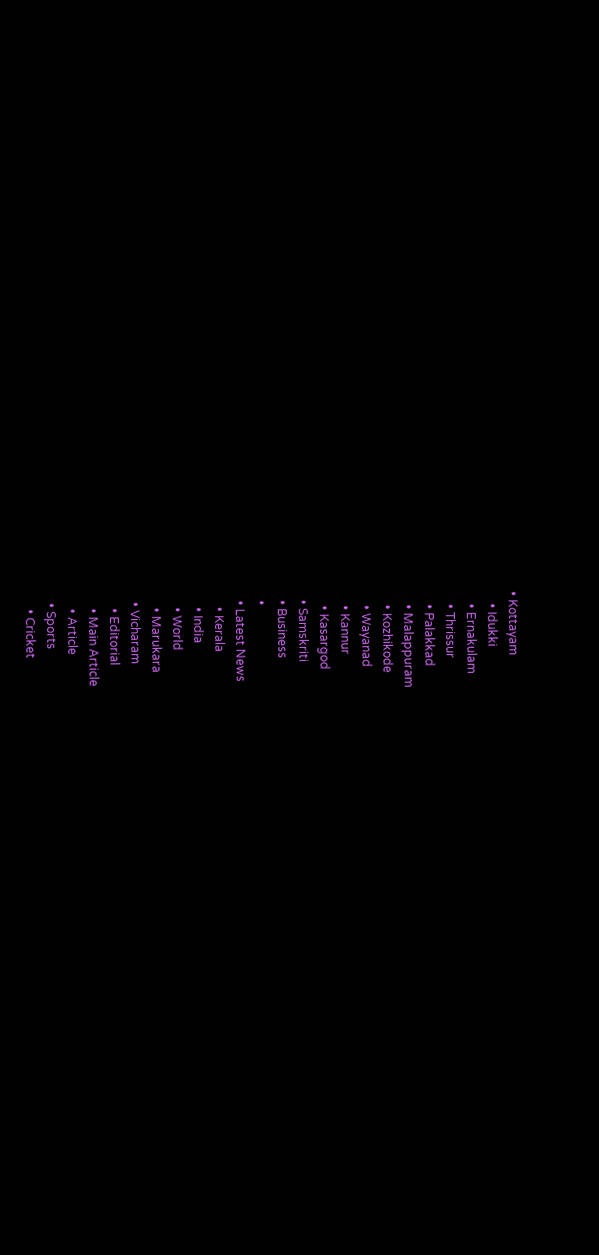• Kottayam
    • Idukki
    • Ernakulam
    • Thrissur
    • Palakkad
    • Malappuram
    • Kozhikode
    • Wayanad
    • Kannur
    • Kasargod
  • Samskriti
  • Business
  •
  • Latest News
    • Kerala
    • India
    • World
    • Marukara
  • Vicharam
    • Editorial
    • Main Article
    • Article
  • Sports
    • Cricket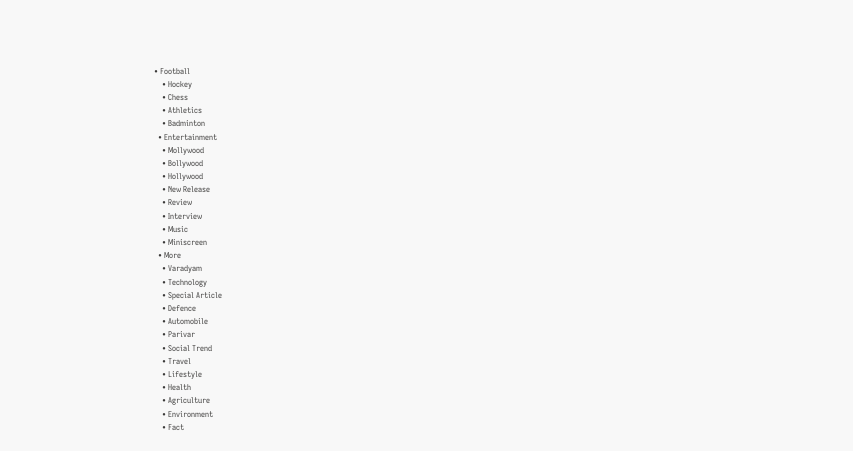• Football
    • Hockey
    • Chess
    • Athletics
    • Badminton
  • Entertainment
    • Mollywood
    • Bollywood
    • Hollywood
    • New Release
    • Review
    • Interview
    • Music
    • Miniscreen
  • More
    • Varadyam
    • Technology
    • Special Article
    • Defence
    • Automobile
    • Parivar
    • Social Trend
    • Travel
    • Lifestyle
    • Health
    • Agriculture
    • Environment
    • Fact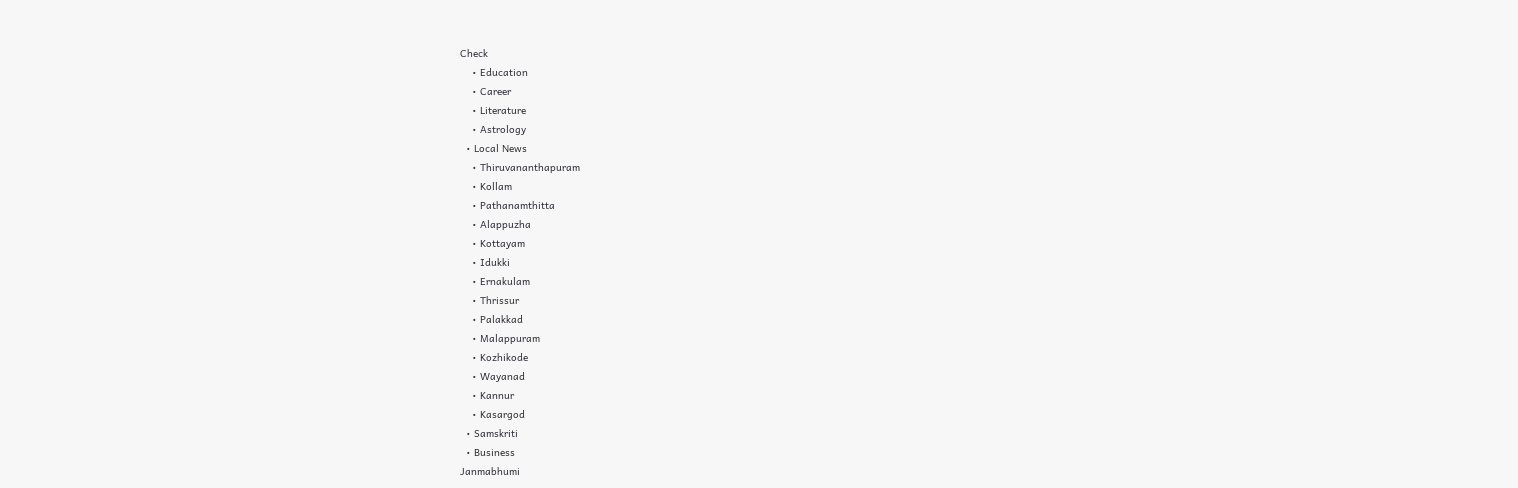Check
    • Education
    • Career
    • Literature
    • Astrology
  • Local News
    • Thiruvananthapuram
    • Kollam
    • Pathanamthitta
    • Alappuzha
    • Kottayam
    • Idukki
    • Ernakulam
    • Thrissur
    • Palakkad
    • Malappuram
    • Kozhikode
    • Wayanad
    • Kannur
    • Kasargod
  • Samskriti
  • Business
Janmabhumi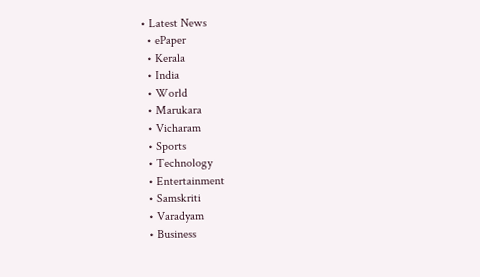• Latest News
  • ePaper
  • Kerala
  • India
  • World
  • Marukara
  • Vicharam
  • Sports
  • Technology
  • Entertainment
  • Samskriti
  • Varadyam
  • Business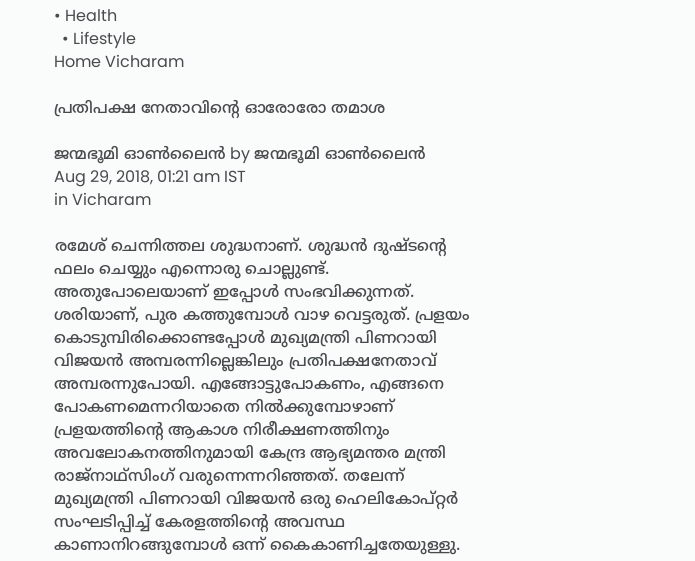• Health
  • Lifestyle
Home Vicharam

പ്രതിപക്ഷ നേതാവിന്റെ ഓരോരോ തമാശ

ജന്മഭൂമി ഓണ്‍ലൈന്‍ by ജന്മഭൂമി ഓണ്‍ലൈന്‍
Aug 29, 2018, 01:21 am IST
in Vicharam

രമേശ് ചെന്നിത്തല ശുദ്ധനാണ്. ശുദ്ധന്‍ ദുഷ്ടന്റെ ഫലം ചെയ്യും എന്നൊരു ചൊല്ലുണ്ട്. അതുപോലെയാണ് ഇപ്പോള്‍ സംഭവിക്കുന്നത്. ശരിയാണ്, പുര കത്തുമ്പോള്‍ വാഴ വെട്ടരുത്. പ്രളയം കൊടുമ്പിരിക്കൊണ്ടപ്പോള്‍ മുഖ്യമന്ത്രി പിണറായി വിജയന്‍ അമ്പരന്നില്ലെങ്കിലും പ്രതിപക്ഷനേതാവ് അമ്പരന്നുപോയി. എങ്ങോട്ടുപോകണം, എങ്ങനെ പോകണമെന്നറിയാതെ നില്‍ക്കുമ്പോഴാണ് പ്രളയത്തിന്റെ ആകാശ നിരീക്ഷണത്തിനും അവലോകനത്തിനുമായി കേന്ദ്ര ആഭ്യമന്തര മന്ത്രി രാജ്‌നാഥ്‌സിംഗ് വരുന്നെന്നറിഞ്ഞത്. തലേന്ന് മുഖ്യമന്ത്രി പിണറായി വിജയന്‍ ഒരു ഹെലികോപ്റ്റര്‍ സംഘടിപ്പിച്ച് കേരളത്തിന്റെ അവസ്ഥ കാണാനിറങ്ങുമ്പോള്‍ ഒന്ന് കൈകാണിച്ചതേയുള്ളു.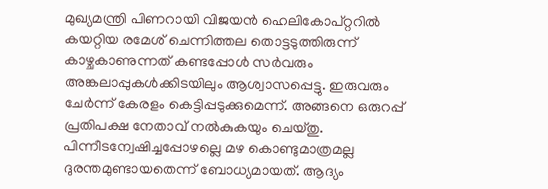മുഖ്യമന്ത്രി പിണറായി വിജയന്‍ ഹെലികോപ്റ്ററില്‍ കയറ്റിയ രമേശ് ചെന്നിത്തല തൊട്ടടുത്തിരുന്ന് കാഴ്ചകാണുന്നത് കണ്ടപ്പോള്‍ സര്‍വരും അങ്കലാപ്പുകള്‍ക്കിടയിലും ആശ്വാസപ്പെട്ടു. ഇരുവരും ചേര്‍ന്ന് കേരളം കെട്ടിപ്പടുക്കുമെന്ന്. അങ്ങനെ ഒരുറപ്പ് പ്രതിപക്ഷ നേതാവ് നല്‍കുകയും ചെയ്തു. പിന്നീടന്വേഷിച്ചപ്പോഴല്ലെ മഴ കൊണ്ടുമാത്രമല്ല ദുരന്തമുണ്ടായതെന്ന് ബോധ്യമായത്. ആദ്യം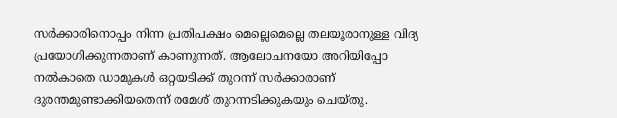സര്‍ക്കാരിനൊപ്പം നിന്ന പ്രതിപക്ഷം മെല്ലെമെല്ലെ തലയൂരാനുള്ള വിദ്യ പ്രയോഗിക്കുന്നതാണ് കാണുന്നത്. ആലോചനയോ അറിയിപ്പോ നല്‍കാതെ ഡാമുകള്‍ ഒറ്റയടിക്ക് തുറന്ന് സര്‍ക്കാരാണ് ദുരന്തമുണ്ടാക്കിയതെന്ന് രമേശ് തുറന്നടിക്കുകയും ചെയ്തു.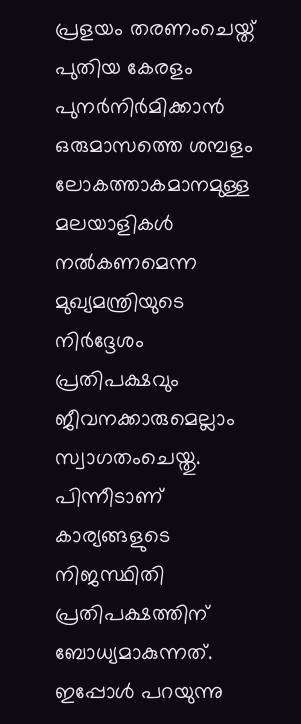പ്രളയം തരണംചെയ്ത് പുതിയ കേരളം പുനര്‍നിര്‍മിക്കാന്‍ ഒരുമാസത്തെ ശമ്പളം ലോകത്താകമാനമുള്ള മലയാളികള്‍ നല്‍കണമെന്ന മുഖ്യമന്ത്രിയുടെ നിര്‍ദ്ദേശം പ്രതിപക്ഷവും ജീവനക്കാരുമെല്ലാം സ്വാഗതംചെയ്തു. പിന്നീടാണ് കാര്യങ്ങളുടെ നിജസ്ഥിതി പ്രതിപക്ഷത്തിന് ബോധ്യമാകുന്നത്. ഇപ്പോള്‍ പറയുന്നു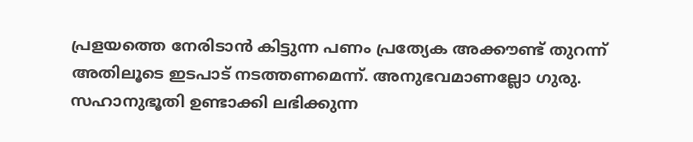പ്രളയത്തെ നേരിടാന്‍ കിട്ടുന്ന പണം പ്രത്യേക അക്കൗണ്ട് തുറന്ന് അതിലൂടെ ഇടപാട് നടത്തണമെന്ന്. അനുഭവമാണല്ലോ ഗുരു. സഹാനുഭൂതി ഉണ്ടാക്കി ലഭിക്കുന്ന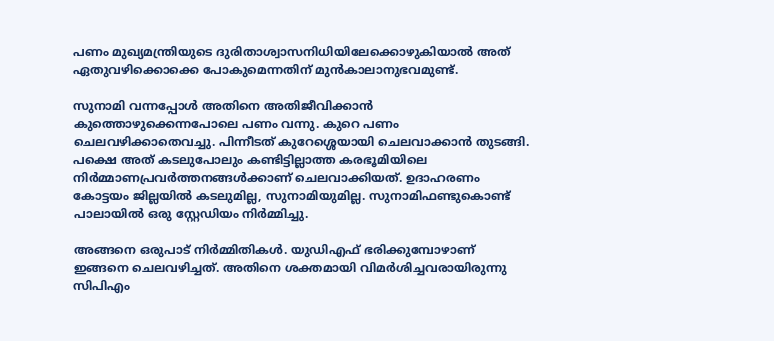പണം മുഖ്യമന്ത്രിയുടെ ദുരിതാശ്വാസനിധിയിലേക്കൊഴുകിയാല്‍ അത് ഏതുവഴിക്കൊക്കെ പോകുമെന്നതിന് മുന്‍കാലാനുഭവമുണ്ട്.

സുനാമി വന്നപ്പോള്‍ അതിനെ അതിജീവിക്കാന്‍ കുത്തൊഴുക്കെന്നപോലെ പണം വന്നു. കുറെ പണം ചെലവഴിക്കാതെവച്ചു. പിന്നീടത് കുറേശ്ശെയായി ചെലവാക്കാന്‍ തുടങ്ങി. പക്ഷെ അത് കടലുപോലും കണ്ടിട്ടില്ലാത്ത കരഭൂമിയിലെ നിര്‍മ്മാണപ്രവര്‍ത്തനങ്ങള്‍ക്കാണ് ചെലവാക്കിയത്. ഉദാഹരണം കോട്ടയം ജില്ലയില്‍ കടലുമില്ല, സുനാമിയുമില്ല. സുനാമിഫണ്ടുകൊണ്ട് പാലായില്‍ ഒരു സ്റ്റേഡിയം നിര്‍മ്മിച്ചു.

അങ്ങനെ ഒരുപാട് നിര്‍മ്മിതികള്‍. യുഡിഎഫ് ഭരിക്കുമ്പോഴാണ് ഇങ്ങനെ ചെലവഴിച്ചത്. അതിനെ ശക്തമായി വിമര്‍ശിച്ചവരായിരുന്നു സിപിഎം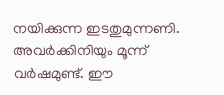നയിക്കുന്ന ഇടതുമുന്നണി. അവര്‍ക്കിനിയും മൂന്ന് വര്‍ഷമുണ്ട്. ഈ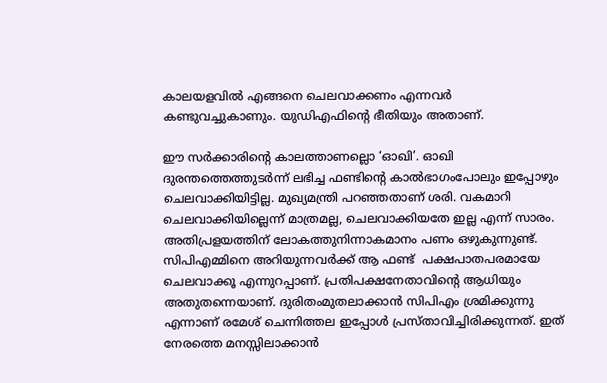കാലയളവില്‍ എങ്ങനെ ചെലവാക്കണം എന്നവര്‍ കണ്ടുവച്ചുകാണും. യുഡിഎഫിന്റെ ഭീതിയും അതാണ്.

ഈ സര്‍ക്കാരിന്റെ കാലത്താണല്ലൊ ‘ഓഖി’. ഓഖി ദുരന്തത്തെത്തുടര്‍ന്ന് ലഭിച്ച ഫണ്ടിന്റെ കാല്‍ഭാഗംപോലും ഇപ്പോഴും ചെലവാക്കിയിട്ടില്ല. മുഖ്യമന്ത്രി പറഞ്ഞതാണ് ശരി. വകമാറി ചെലവാക്കിയില്ലെന്ന് മാത്രമല്ല, ചെലവാക്കിയതേ ഇല്ല എന്ന് സാരം. അതിപ്രളയത്തിന് ലോകത്തുനിന്നാകമാനം പണം ഒഴുകുന്നുണ്ട്. സിപിഎമ്മിനെ അറിയുന്നവര്‍ക്ക് ആ ഫണ്ട്  പക്ഷപാതപരമായേ ചെലവാക്കൂ എന്നുറപ്പാണ്. പ്രതിപക്ഷനേതാവിന്റെ ആധിയും അതുതന്നെയാണ്. ദുരിതംമുതലാക്കാന്‍ സിപിഎം ശ്രമിക്കുന്നു എന്നാണ് രമേശ് ചെന്നിത്തല ഇപ്പോള്‍ പ്രസ്താവിച്ചിരിക്കുന്നത്. ഇത് നേരത്തെ മനസ്സിലാക്കാന്‍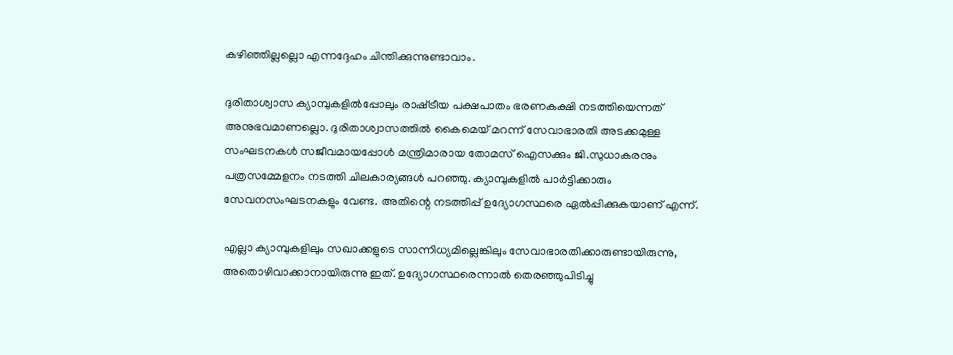കഴിഞ്ഞില്ലല്ലൊ എന്നദ്ദേഹം ചിന്തിക്കുന്നുണ്ടാവാം.

ദുരിതാശ്വാസ ക്യാമ്പുകളില്‍പ്പോലും രാഷ്‌ട്രീയ പക്ഷപാതം ഭരണകക്ഷി നടത്തിയെന്നത് അനുഭവമാണല്ലൊ. ദുരിതാശ്വാസത്തില്‍ കൈമെയ് മറന്ന് സേവാഭാരതി അടക്കമുള്ള സംഘടനകള്‍ സജീവമായപ്പോള്‍ മന്ത്രിമാരായ തോമസ് ഐസക്കും ജി.സുധാകരനും പത്രസമ്മേളനം നടത്തി ചിലകാര്യങ്ങള്‍ പറഞ്ഞു. ക്യാമ്പുകളില്‍ പാര്‍ട്ടിക്കാരും സേവനസംഘടനകളും വേണ്ട. അതിന്റെ നടത്തിപ്പ് ഉദ്യോഗസ്ഥരെ ഏല്‍പ്പിക്കുകയാണ് എന്ന്.

എല്ലാ ക്യാമ്പുകളിലും സഖാക്കളുടെ സാന്നിധ്യമില്ലെങ്കിലും സേവാഭാരതിക്കാരുണ്ടായിരുന്നു, അതൊഴിവാക്കാനായിരുന്നു ഇത്. ഉദ്യോഗസ്ഥരെന്നാല്‍ തെരഞ്ഞുപിടിച്ചു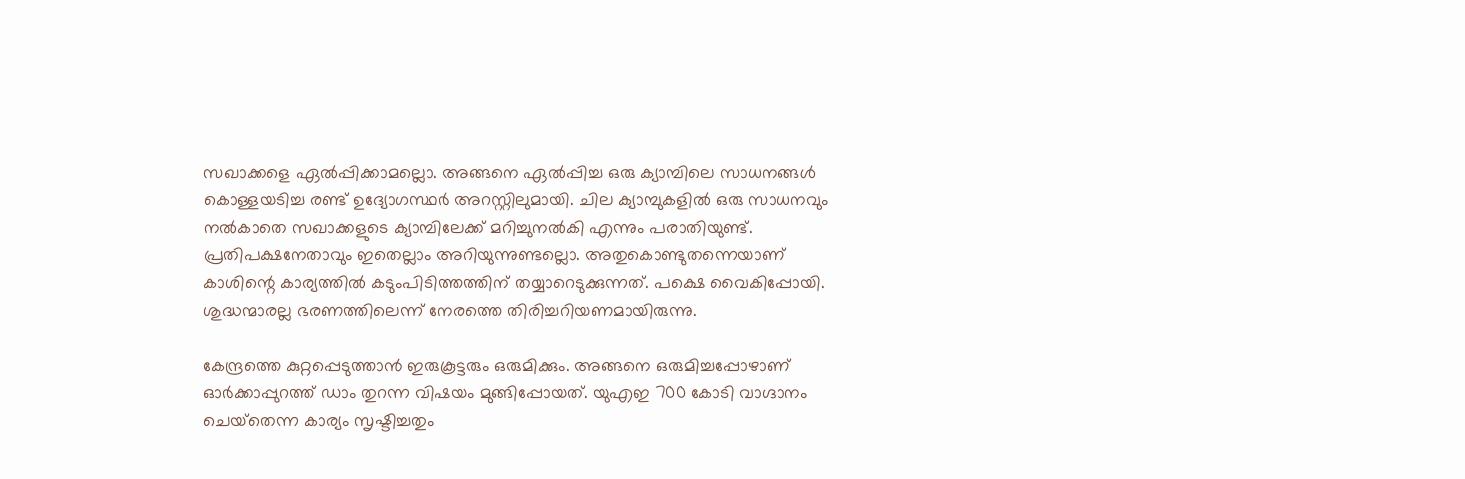സഖാക്കളെ ഏല്‍പ്പിക്കാമല്ലൊ. അങ്ങനെ ഏല്‍പ്പിച്ച ഒരു ക്യാമ്പിലെ സാധനങ്ങള്‍ കൊള്ളയടിച്ച രണ്ട് ഉദ്യോഗസ്ഥര്‍ അറസ്റ്റിലുമായി. ചില ക്യാമ്പുകളില്‍ ഒരു സാധനവും നല്‍കാതെ സഖാക്കളുടെ ക്യാമ്പിലേക്ക് മറിച്ചുനല്‍കി എന്നും പരാതിയുണ്ട്. പ്രതിപക്ഷനേതാവും ഇതെല്ലാം അറിയുന്നുണ്ടല്ലൊ. അതുകൊണ്ടുതന്നെയാണ് കാശിന്റെ കാര്യത്തില്‍ കടുംപിടിത്തത്തിന് തയ്യാറെടുക്കുന്നത്. പക്ഷെ വൈകിപ്പോയി. ശുദ്ധന്മാരല്ല ഭരണത്തിലെന്ന് നേരത്തെ തിരിച്ചറിയണമായിരുന്നു.

കേന്ദ്രത്തെ കുറ്റപ്പെടുത്താന്‍ ഇരുകൂട്ടരും ഒരുമിക്കും. അങ്ങനെ ഒരുമിച്ചപ്പോഴാണ് ഓര്‍ക്കാപ്പുറത്ത് ഡാം തുറന്ന വിഷയം മുങ്ങിപ്പോയത്. യുഎഇ 700 കോടി വാഗ്ദാനം ചെയ്‌തെന്ന കാര്യം സൃഷ്ടിച്ചതും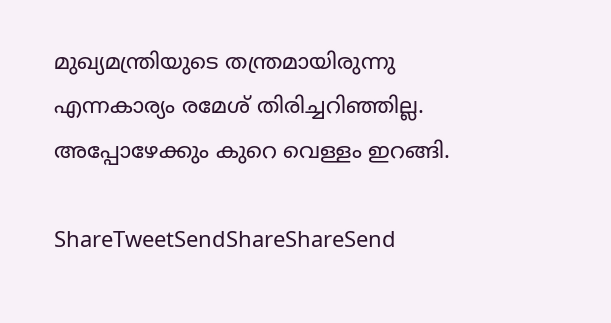മുഖ്യമന്ത്രിയുടെ തന്ത്രമായിരുന്നു എന്നകാര്യം രമേശ് തിരിച്ചറിഞ്ഞില്ല. അപ്പോഴേക്കും കുറെ വെള്ളം ഇറങ്ങി.

ShareTweetSendShareShareSend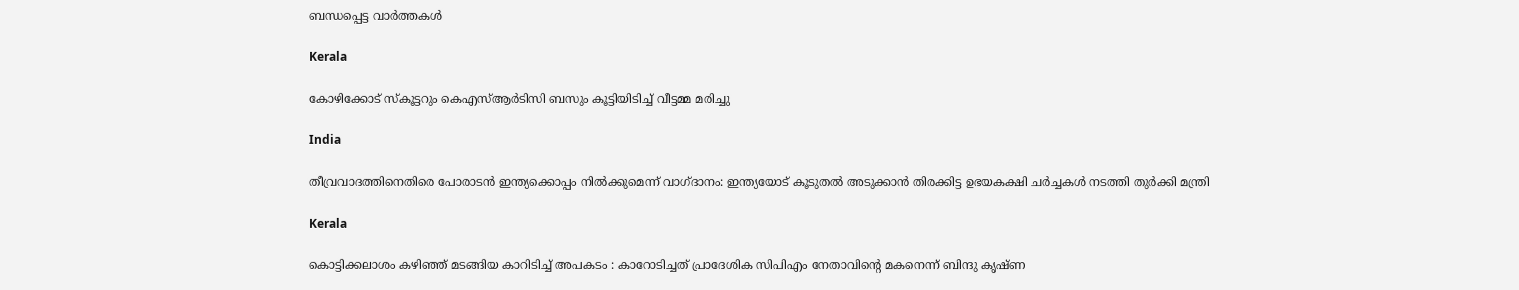ബന്ധപ്പെട്ട വാര്‍ത്തകള്‍

Kerala

കോഴിക്കോട് സ്‌കൂട്ടറും കെഎസ്ആര്‍ടിസി ബസും കൂട്ടിയിടിച്ച് വീട്ടമ്മ മരിച്ചു

India

തീവ്രവാദത്തിനെതിരെ പോരാടൻ ഇന്ത്യക്കൊപ്പം നിൽക്കുമെന്ന് വാഗ്ദാനം: ഇന്ത്യയോട് കൂടുതൽ അടുക്കാൻ തിരക്കിട്ട ഉഭയകക്ഷി ചർച്ചകൾ നടത്തി തുർക്കി മന്ത്രി

Kerala

കൊട്ടിക്കലാശം കഴിഞ്ഞ് മടങ്ങിയ കാറിടിച്ച് അപകടം : കാറോടിച്ചത് പ്രാദേശിക സിപിഎം നേതാവിന്റെ മകനെന്ന് ബിന്ദു കൃഷ്ണ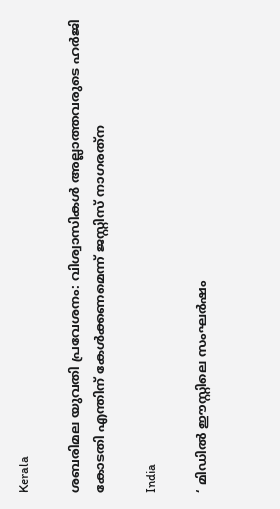Kerala

ശബരിമല യുവതി പ്രവേശനം: വിശ്വാസികള്‍ അല്ലാത്തവരുടെ ഹര്‍ജി കോടതി എന്തിന് കേള്‍ക്കണമെന്ന് ജസ്റ്റിസ് നാഗരത്‌ന

India

‘ മിഡിൽ ഈസ്റ്റിലെ സംഘർഷം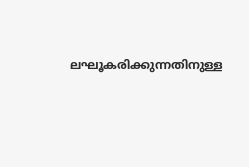ലഘൂകരിക്കുന്നതിനുള്ള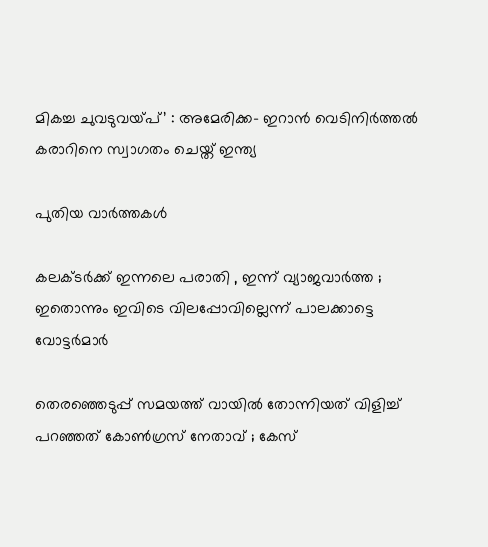മികച്ച ചുവടുവയ്‌പ്’ : അമേരിക്ക- ഇറാൻ വെടിനിർത്തൽ കരാറിനെ സ്വാഗതം ചെയ്ത് ഇന്ത്യ

പുതിയ വാര്‍ത്തകള്‍

കലക്ടർക്ക് ഇന്നലെ പരാതി , ഇന്ന് വ്യാജവാർത്ത ; ഇതൊന്നും ഇവിടെ വിലപ്പോവില്ലെന്ന് പാലക്കാട്ടെ വോട്ടർമാർ

തെരഞ്ഞെടുപ്പ് സമയത്ത് വായിൽ തോന്നിയത് വിളിച്ച് പറഞ്ഞത് കോൺഗ്രസ് നേതാവ് ; കേസ്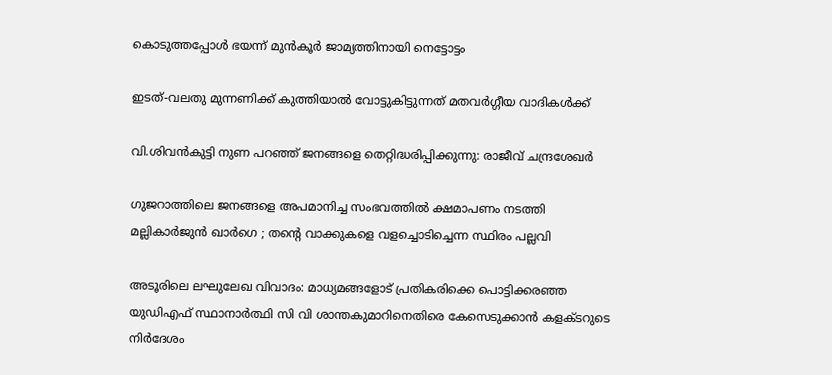കൊടുത്തപ്പോൾ ഭയന്ന് മുൻകൂർ ജാമ്യത്തിനായി നെട്ടോട്ടം

ഇടത്-വലതു മുന്നണിക്ക് കുത്തിയാൽ വോട്ടുകിട്ടുന്നത് മതവർഗ്ഗീയ വാദികൾക്ക്

വി.ശിവന്‍കുട്ടി നുണ പറഞ്ഞ് ജനങ്ങളെ തെറ്റിദ്ധരിപ്പിക്കുന്നു: രാജീവ് ചന്ദ്രശേഖര്‍

ഗുജറാത്തിലെ ജനങ്ങളെ അപമാനിച്ച സംഭവത്തിൽ ക്ഷമാപണം നടത്തി മല്ലികാർജുൻ ഖാർഗെ ; തന്റെ വാക്കുകളെ വളച്ചൊടിച്ചെന്ന സ്ഥിരം പല്ലവി

അടൂരിലെ ലഘുലേഖ വിവാദം: മാധ്യമങ്ങളോട് പ്രതികരിക്കെ പൊട്ടിക്കരഞ്ഞ യുഡിഎഫ് സ്ഥാനാര്‍ത്ഥി സി വി ശാന്തകുമാറിനെതിരെ കേസെടുക്കാന്‍ കളക്ടറുടെ നിര്‍ദേശം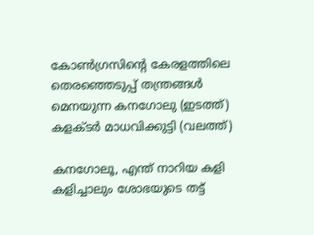കോണ്‍ഗ്രസിന്‍റെ കേരളത്തിലെ തെരഞ്ഞെടുപ്പ് തന്ത്രങ്ങള്‍ മെനയുന്ന കനഗോലു (ഇടത്ത്) കളക്ടര്‍ മാധവിക്കുട്ടി (വലത്ത്)

കനഗോലൂ, എന്ത് നാറിയ കളി കളിച്ചാലും ശോഭയുടെ തട്ട്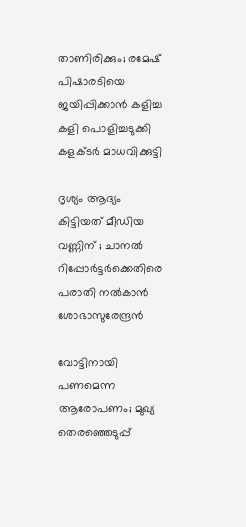താണിരിക്കും; രമേഷ് പിഷാരടിയെ ജയിപ്പിക്കാന്‍ കളിച്ച കളി പൊളിച്ചടുക്കി കളക്ടര്‍ മാധവിക്കുട്ടി

ദൃശ്യം ആദ്യം കിട്ടിയത് മീഡിയ വണ്ണിന് ; ചാനൽ റിപ്പോർട്ടർക്കെതിരെ പരാതി നൽകാൻ ശോഭാസുരേന്ദ്രൻ

വോട്ടിനായി പണമെന്ന ആരോപണം; മുഖ്യ തെരഞ്ഞെടുപ്പ്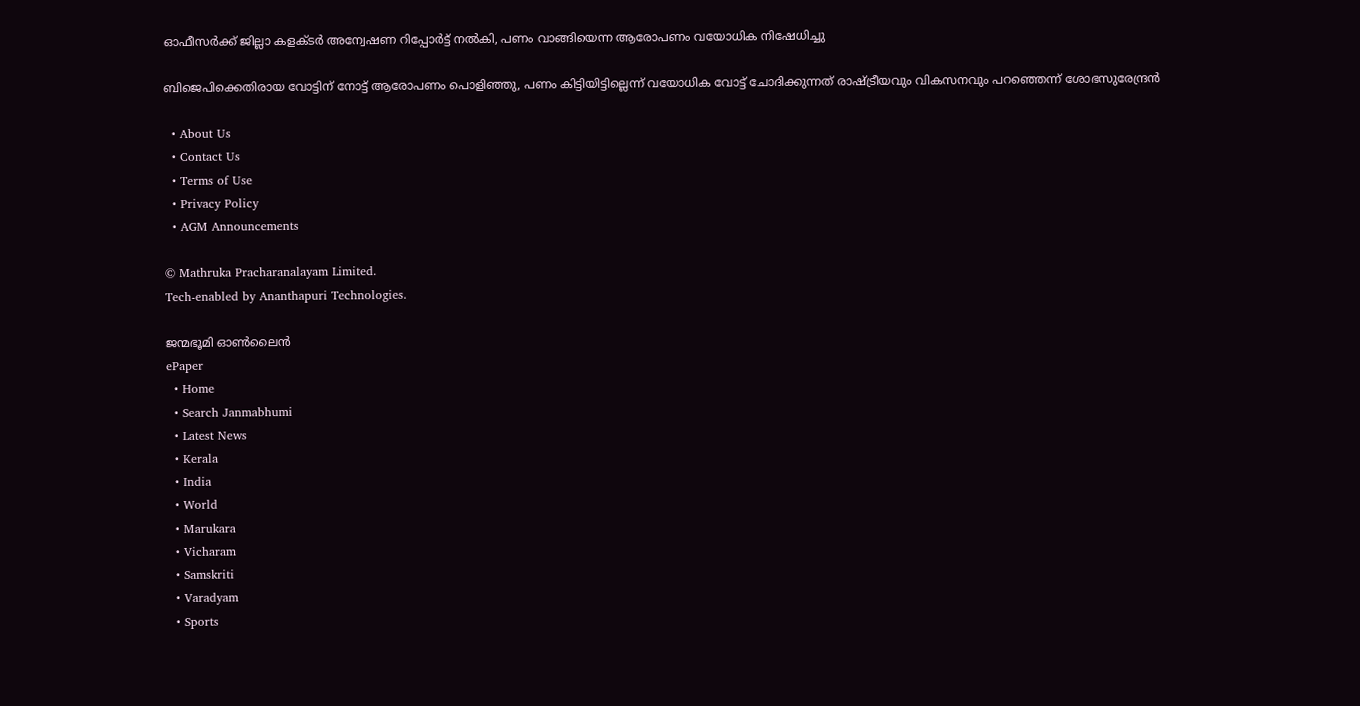ഓഫീസര്‍ക്ക് ജില്ലാ കളക്ടര്‍ അന്വേഷണ റിപ്പോര്‍ട്ട് നല്‍കി, പണം വാങ്ങിയെന്ന ആരോപണം വയോധിക നിഷേധിച്ചു

ബിജെപിക്കെതിരായ വോട്ടിന് നോട്ട് ആരോപണം പൊളിഞ്ഞു, പണം കിട്ടിയിട്ടില്ലെന്ന് വയോധിക വോട്ട് ചോദിക്കുന്നത് രാഷ്‌ട്രീയവും വികസനവും പറഞ്ഞെന്ന് ശോഭസുരേന്ദ്രന്‍

  • About Us
  • Contact Us
  • Terms of Use
  • Privacy Policy
  • AGM Announcements

© Mathruka Pracharanalayam Limited.
Tech-enabled by Ananthapuri Technologies.

ജന്മഭൂമി ഓണ്‍ലൈന്‍
ePaper
  • Home
  • Search Janmabhumi
  • Latest News
  • Kerala
  • India
  • World
  • Marukara
  • Vicharam
  • Samskriti
  • Varadyam
  • Sports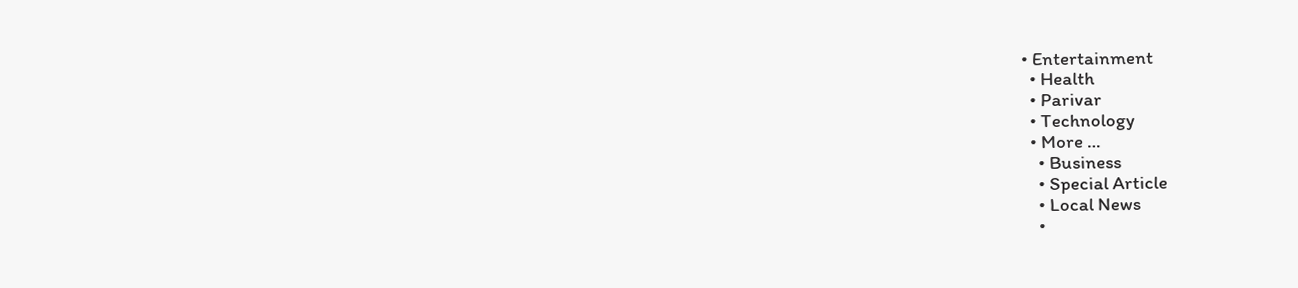• Entertainment
  • Health
  • Parivar
  • Technology
  • More …
    • Business
    • Special Article
    • Local News
    •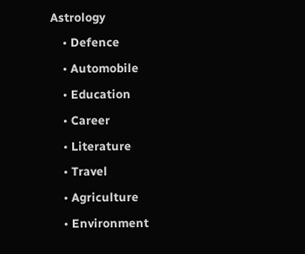Astrology
    • Defence
    • Automobile
    • Education
    • Career
    • Literature
    • Travel
    • Agriculture
    • Environment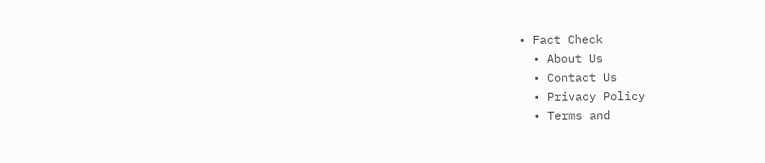• Fact Check
  • About Us
  • Contact Us
  • Privacy Policy
  • Terms and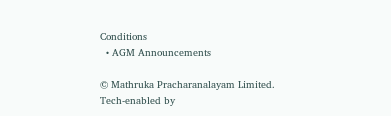Conditions
  • AGM Announcements

© Mathruka Pracharanalayam Limited.
Tech-enabled by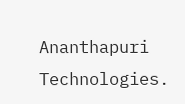Ananthapuri Technologies.